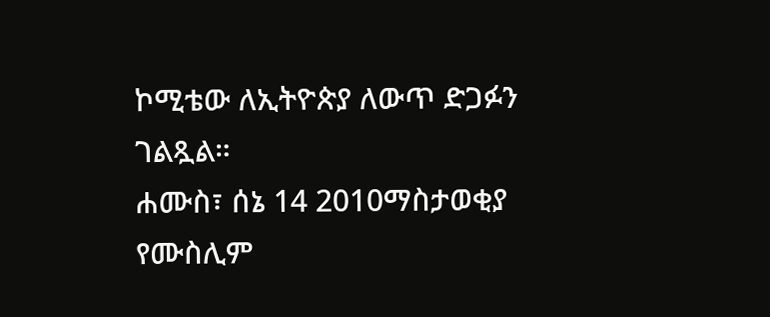ኮሚቴው ለኢትዮጵያ ለውጥ ድጋፉን ገልጿል።
ሐሙስ፣ ሰኔ 14 2010ማስታወቂያ
የሙስሊም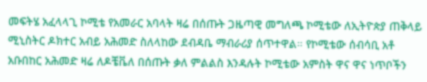መፍትሄ አፈላላጊ ኮሚቴ የአመራር አባላት ዛሬ በሰጡት ጋዜጣዊ መግለጫ ኮሚቴው ለኢትዮጵያ ጠቅላይ ሚኒስትር ዶክተር አብይ አሕመድ ስለላከው ደብዳቤ ማብራሪያ ሰጥተዋል። የኮሚቴው ሰብሳቢ አቶ አቡበከር አሕመድ ዛሬ ለዶቼቬለ በሰጡት ቃለ ምልልስ እንዳሉት ኮሚቴው አምስት ዋና ዋና ነጥቦችን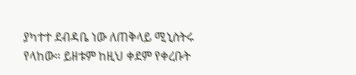ያካተተ ደብዳቤ ነው ለጠቅላይ ሚኒስትሩ የላከው። ይዘቱም ከዚህ ቀደም የቀረቡት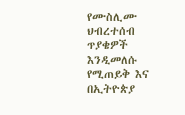የሙስሊሙ ህብረተሰብ ጥያቄዎች እንዲመለሱ የሚጠይቅ እና በኢትዮጵያ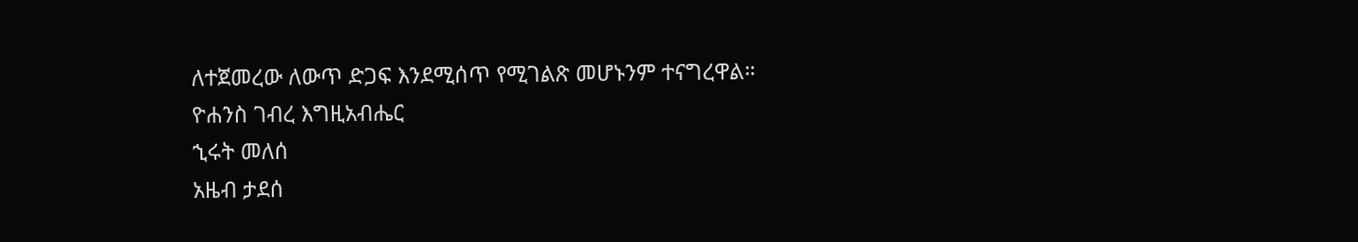ለተጀመረው ለውጥ ድጋፍ እንደሚሰጥ የሚገልጽ መሆኑንም ተናግረዋል።
ዮሐንስ ገብረ እግዚአብሔር
ኂሩት መለሰ
አዜብ ታደሰ